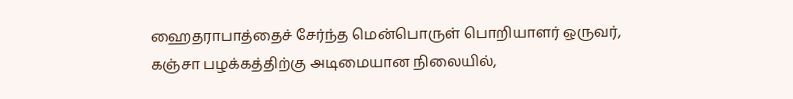ஹைதராபாத்தைச் சேர்ந்த மென்பொருள் பொறியாளர் ஒருவர், கஞ்சா பழக்கத்திற்கு அடிமையான நிலையில்,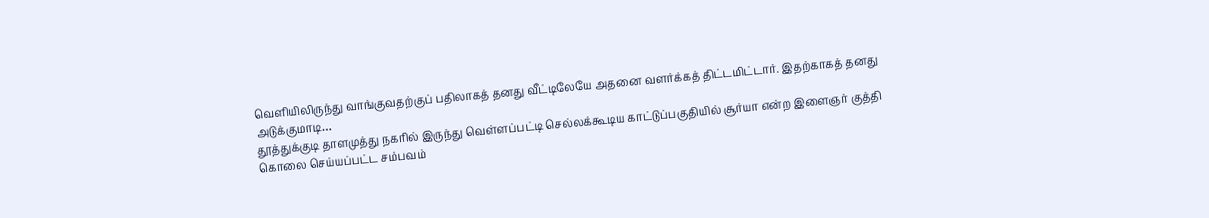வெளியிலிருந்து வாங்குவதற்குப் பதிலாகத் தனது வீட்டிலேயே அதனை வளர்க்கத் திட்டமிட்டார். இதற்காகத் தனது அடுக்குமாடி…
தூத்துக்குடி தாளமுத்து நகரில் இருந்து வெள்ளப்பட்டி செல்லக்கூடிய காட்டுப்பகுதியில் சூர்யா என்ற இளைஞர் குத்தி கொலை செய்யப்பட்ட சம்பவம்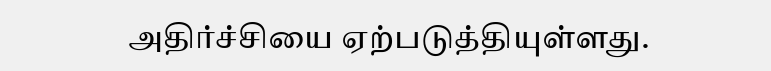அதிர்ச்சியை ஏற்படுத்தியுள்ளது.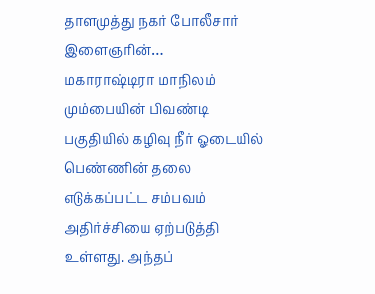தாளமுத்து நகர் போலீசார் இளைஞரின்…
மகாராஷ்டிரா மாநிலம் மும்பையின் பிவண்டி பகுதியில் கழிவு நீர் ஓடையில் பெண்ணின் தலை எடுக்கப்பட்ட சம்பவம் அதிர்ச்சியை ஏற்படுத்தி உள்ளது. அந்தப்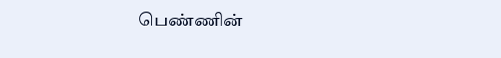பெண்ணின்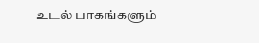உடல் பாகங்களும்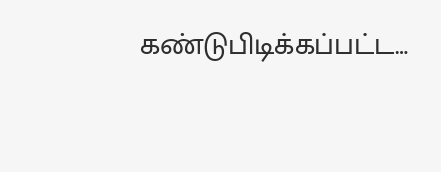கண்டுபிடிக்கப்பட்ட…